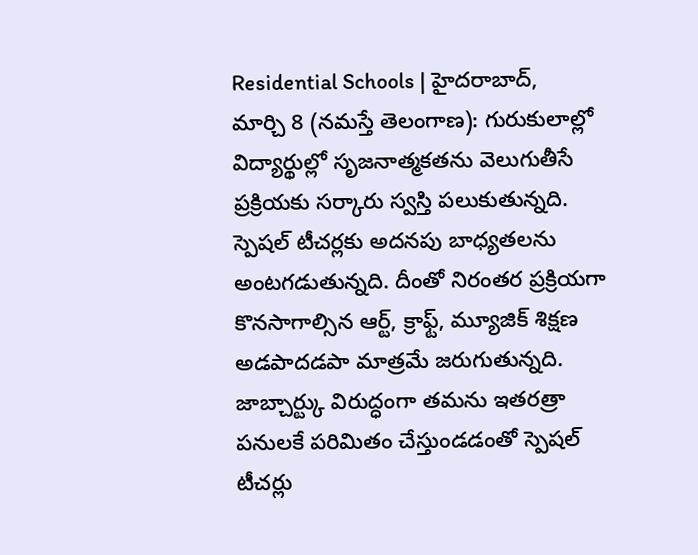Residential Schools | హైదరాబాద్, మార్చి 8 (నమస్తే తెలంగాణ): గురుకులాల్లో విద్యార్థుల్లో సృజనాత్మకతను వెలుగుతీసే ప్రక్రియకు సర్కారు స్వస్తి పలుకుతున్నది. స్పెషల్ టీచర్లకు అదనపు బాధ్యతలను అంటగడుతున్నది. దీంతో నిరంతర ప్రక్రియగా కొనసాగాల్సిన ఆర్ట్, క్రాఫ్ట్, మ్యూజిక్ శిక్షణ అడపాదడపా మాత్రమే జరుగుతున్నది. జాబ్చార్ట్కు విరుద్ధంగా తమను ఇతరత్రా పనులకే పరిమితం చేస్తుండడంతో స్పెషల్ టీచర్లు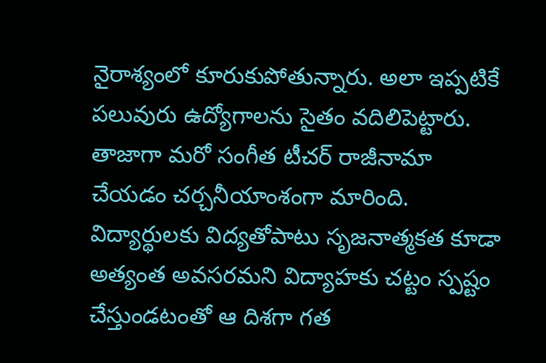నైరాశ్యంలో కూరుకుపోతున్నారు. అలా ఇప్పటికే పలువురు ఉద్యోగాలను సైతం వదిలిపెట్టారు. తాజాగా మరో సంగీత టీచర్ రాజీనామా చేయడం చర్చనీయాంశంగా మారింది.
విద్యార్థులకు విద్యతోపాటు సృజనాత్మకత కూడా అత్యంత అవసరమని విద్యాహకు చట్టం స్పష్టం చేస్తుండటంతో ఆ దిశగా గత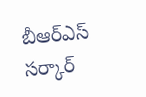బీఆర్ఎస్ సర్కార్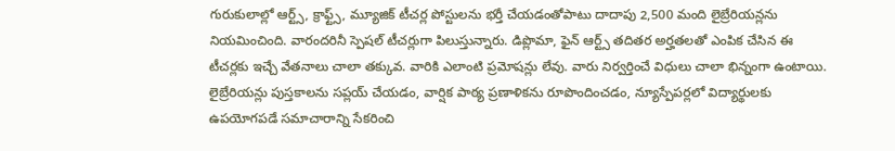గురుకులాల్లో ఆర్ట్స్, క్రాఫ్ట్స్, మ్యూజిక్ టీచర్ల పోస్టులను భర్తీ చేయడంతోపాటు దాదాపు 2,500 మంది లైబ్రేరియన్లను నియమించింది. వారందరినీ స్పెషల్ టీచర్లుగా పిలుస్తున్నారు. డిప్లొమా, ఫైన్ ఆర్ట్స్ తదితర అర్హతలతో ఎంపిక చేసిన ఈ టీచర్లకు ఇచ్చే వేతనాలు చాలా తక్కువ. వారికి ఎలాంటి ప్రమోషన్లు లేవు. వారు నిర్వర్తించే విధులు చాలా భిన్నంగా ఉంటాయి. లైబ్రేరియన్లు పుస్తకాలను సప్లయ్ చేయడం, వార్షిక పాఠ్య ప్రణాళికను రూపొందించడం, న్యూస్పేపర్లలో విద్యార్థులకు ఉపయోగపడే సమాచారాన్ని సేకరించి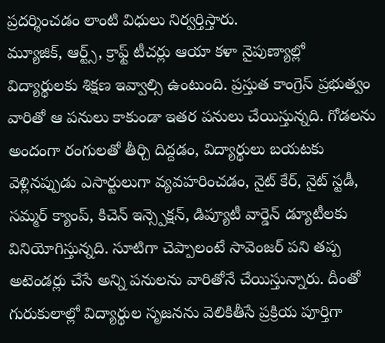ప్రదర్శించడం లాంటి విధులు నిర్వర్తిస్తారు.
మ్యూజిక్, ఆర్ట్స్, క్రాఫ్ట్ టీచర్లు ఆయా కళా నైపుణ్యాల్లో విద్యార్థులకు శిక్షణ ఇవ్వాల్సి ఉంటుంది. ప్రస్తుత కాంగ్రెస్ ప్రభుత్వం వారితో ఆ పనులు కాకుండా ఇతర పనులు చేయిస్తున్నది. గోడలను అందంగా రంగులతో తీర్చి దిద్దడం, విద్యార్థులు బయటకు వెళ్లినప్పుడు ఎసార్టులుగా వ్యవహరించడం, నైట్ కేర్, నైట్ స్టడీ, సమ్మర్ క్యాంప్, కిచెన్ ఇన్స్పెక్షన్, డిప్యూటీ వార్డెన్ డ్యూటీలకు వినియోగిస్తున్నది. సూటిగా చెప్పాలంటే సావెంజర్ పని తప్ప అటెండర్లు చేసే అన్ని పనులను వారితోనే చేయిస్తున్నారు. దీంతో గురుకులాల్లో విద్యార్థుల సృజనను వెలికితీసే ప్రక్రియ పూర్తిగా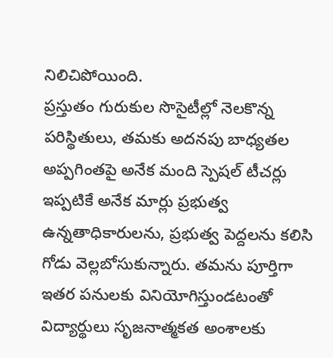నిలిచిపోయింది.
ప్రస్తుతం గురుకుల సొసైటీల్లో నెలకొన్న పరిస్థితులు, తమకు అదనపు బాధ్యతల అప్పగింతపై అనేక మంది స్పెషల్ టీచర్లు ఇప్పటికే అనేక మార్లు ప్రభుత్వ ఉన్నతాధికారులను, ప్రభుత్వ పెద్దలను కలిసి గోడు వెల్లబోసుకున్నారు. తమను పూర్తిగా ఇతర పనులకు వినియోగిస్తుండటంతో విద్యార్థులు సృజనాత్మకత అంశాలకు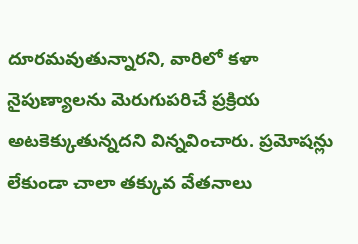దూరమవుతున్నారని, వారిలో కళా నైపుణ్యాలను మెరుగుపరిచే ప్రక్రియ అటకెక్కుతున్నదని విన్నవించారు. ప్రమోషన్లు లేకుండా చాలా తక్కువ వేతనాలు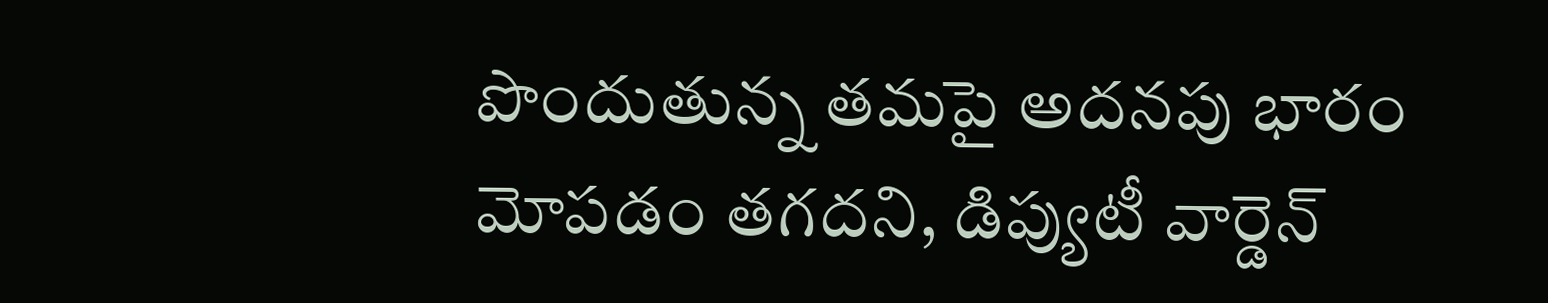పొందుతున్న తమపై అదనపు భారం మోపడం తగదని, డిప్యుటీ వార్డెన్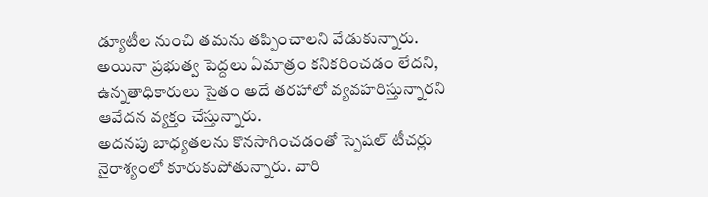డ్యూటీల నుంచి తమను తప్పించాలని వేడుకున్నారు. అయినా ప్రభుత్వ పెద్దలు ఏమాత్రం కనికరించడం లేదని, ఉన్నతాధికారులు సైతం అదే తరహాలో వ్యవహరిస్తున్నారని ఆవేదన వ్యక్తం చేస్తున్నారు.
అదనపు బాధ్యతలను కొనసాగించడంతో స్పెషల్ టీచర్లు నైరాశ్యంలో కూరుకుపోతున్నారు. వారి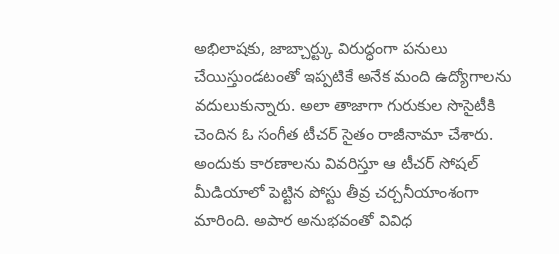అభిలాషకు, జాబ్చార్ట్కు విరుద్ధంగా పనులు చేయిస్తుండటంతో ఇప్పటికే అనేక మంది ఉద్యోగాలను వదులుకున్నారు. అలా తాజాగా గురుకుల సొసైటీకి చెందిన ఓ సంగీత టీచర్ సైతం రాజీనామా చేశారు. అందుకు కారణాలను వివరిస్తూ ఆ టీచర్ సోషల్ మీడియాలో పెట్టిన పోస్టు తీవ్ర చర్చనీయాంశంగా మారింది. అపార అనుభవంతో వివిధ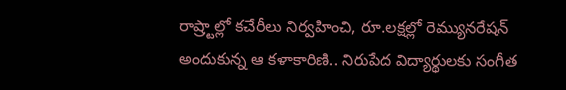రాష్ర్టాల్లో కచేరీలు నిర్వహించి, రూ.లక్షల్లో రెమ్యునరేషన్ అందుకున్న ఆ కళాకారిణి.. నిరుపేద విద్యార్థులకు సంగీత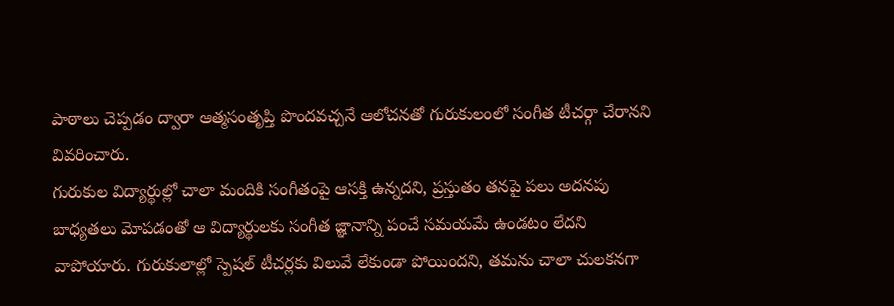పాఠాలు చెప్పడం ద్వారా ఆత్మసంతృప్తి పొందవచ్చనే ఆలోచనతో గురుకులంలో సంగీత టీచర్గా చేరానని వివరించారు.
గురుకుల విద్యార్థుల్లో చాలా మందికి సంగీతంపై ఆసక్తి ఉన్నదని, ప్రస్తుతం తనపై పలు అదనపు బాధ్యతలు మోపడంతో ఆ విద్యార్థులకు సంగీత జ్ఞానాన్ని పంచే సమయమే ఉండటం లేదని వాపోయారు. గురుకులాల్లో స్పెషల్ టీచర్లకు విలువే లేకుండా పోయిందని, తమను చాలా చులకనగా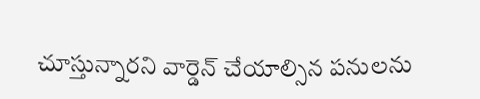చూస్తున్నారని వార్డెన్ చేయాల్సిన పనులను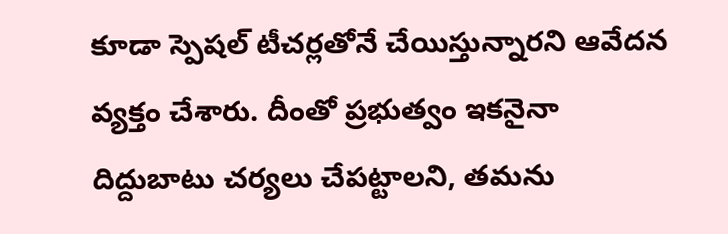కూడా స్పెషల్ టీచర్లతోనే చేయిస్తున్నారని ఆవేదన వ్యక్తం చేశారు. దీంతో ప్రభుత్వం ఇకనైనా దిద్దుబాటు చర్యలు చేపట్టాలని, తమను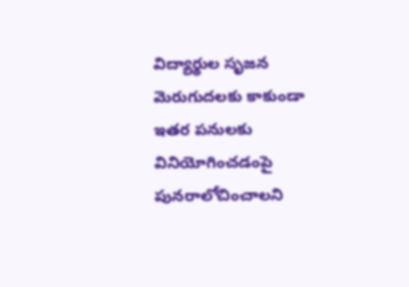విద్యార్థుల సృజన మెరుగుదలకు కాకుండా ఇతర పనులకు వినియోగించడంపై పునరాలోచించాలని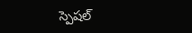స్పెషల్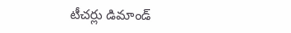టీచర్లు డిమాండ్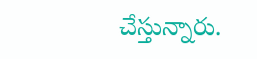చేస్తున్నారు.